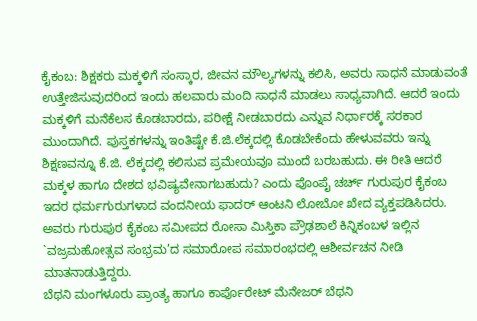ಕೈಕಂಬ: ಶಿಕ್ಷಕರು ಮಕ್ಕಳಿಗೆ ಸಂಸ್ಕಾರ, ಜೀವನ ಮೌಲ್ಯಗಳನ್ನು ಕಲಿಸಿ, ಅವರು ಸಾಧನೆ ಮಾಡುವಂತೆ ಉತ್ತೇಜಿಸುವುದರಿಂದ ಇಂದು ಹಲವಾರು ಮಂದಿ ಸಾಧನೆ ಮಾಡಲು ಸಾಧ್ಯವಾಗಿದೆ. ಆದರೆ ಇಂದು ಮಕ್ಕಳಿಗೆ ಮನೆಕೆಲಸ ಕೊಡಬಾರದು, ಪರೀಕ್ಷೆ ನೀಡಬಾರದು ಎನ್ನುವ ನಿರ್ಧಾರಕ್ಕೆ ಸರಕಾರ ಮುಂದಾಗಿದೆ. ಪುಸ್ತಕಗಳನ್ನು ಇಂತಿಷ್ಟೇ ಕೆ.ಜಿ.ಲೆಕ್ಕದಲ್ಲಿ ಕೊಡಬೇಕೆಂದು ಹೇಳುವವರು ಇನ್ನು ಶಿಕ್ಷಣವನ್ನೂ ಕೆ.ಜಿ. ಲೆಕ್ಕದಲ್ಲಿ ಕಲಿಸುವ ಪ್ರಮೇಯವೂ ಮುಂದೆ ಬರಬಹುದು. ಈ ರೀತಿ ಆದರೆ ಮಕ್ಕಳ ಹಾಗೂ ದೇಶದ ಭವಿಷ್ಯವೇನಾಗಬಹುದು? ಎಂದು ಪೊಂಪೈ ಚರ್ಚ್ ಗುರುಪುರ ಕೈಕಂಬ ಇದರ ಧರ್ಮಗುರುಗಳಾದ ವಂದನೀಯ ಫಾದರ್ ಆಂಟನಿ ಲೋಬೋ ಖೇದ ವ್ಯಕ್ತಪಡಿಸಿದರು. ಅವರು ಗುರುಪುರ ಕೈಕಂಬ ಸಮೀಪದ ರೋಸಾ ಮಿಸ್ತಿಕಾ ಪ್ರೌಢಶಾಲೆ ಕಿನ್ನಿಕಂಬಳ ಇಲ್ಲಿನ `ವಜ್ರಮಹೋತ್ಸವ ಸಂಭ್ರಮ’ದ ಸಮಾರೋಪ ಸಮಾರಂಭದಲ್ಲಿ ಆಶೀರ್ವಚನ ನೀಡಿ ಮಾತನಾಡುತ್ತಿದ್ದರು.
ಬೆಥನಿ ಮಂಗಳೂರು ಪ್ರಾಂತ್ಯ ಹಾಗೂ ಕಾರ್ಪೊರೇಟ್ ಮೆನೇಜರ್ ಬೆಥನಿ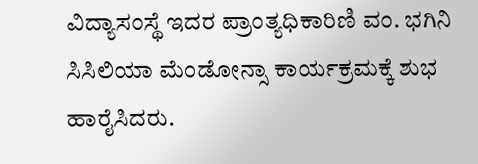ವಿದ್ಯಾಸಂಸ್ಥೆ ಇದರ ಪ್ರಾಂತ್ಯಧಿಕಾರಿಣಿ ವಂ. ಭಗಿನಿ ಸಿಸಿಲಿಯಾ ಮೆಂಡೋನ್ಸಾ ಕಾರ್ಯಕ್ರಮಕ್ಕೆ ಶುಭ ಹಾರೈಸಿದರು.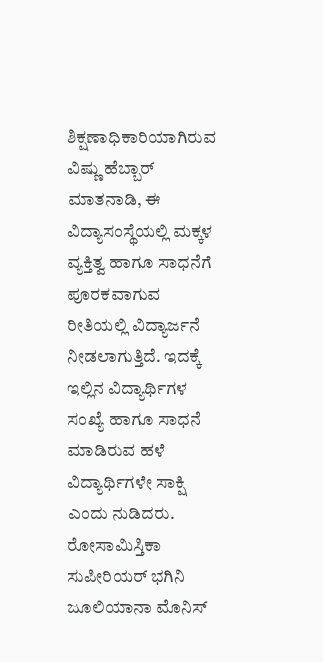ಶಿಕ್ಷಣಾಧಿಕಾರಿಯಾಗಿರುವ ವಿಷ್ಣು ಹೆಬ್ಬಾರ್ ಮಾತನಾಡಿ, ಈ ವಿದ್ಯಾಸಂಸ್ಥೆಯಲ್ಲಿ ಮಕ್ಕಳ ವ್ಯಕ್ತಿತ್ವ ಹಾಗೂ ಸಾಧನೆಗೆ ಪೂರಕವಾಗುವ ರೀತಿಯಲ್ಲಿ ವಿದ್ಯಾರ್ಜನೆ ನೀಡಲಾಗುತ್ತಿದೆ. ಇದಕ್ಕೆ ಇಲ್ಲಿನ ವಿದ್ಯಾರ್ಥಿಗಳ ಸಂಖ್ಯೆ ಹಾಗೂ ಸಾಧನೆ ಮಾಡಿರುವ ಹಳೆ ವಿದ್ಯಾರ್ಥಿಗಳೇ ಸಾಕ್ಷಿ ಎಂದು ನುಡಿದರು. ರೋಸಾಮಿಸ್ತಿಕಾ ಸುಪೀರಿಯರ್ ಭಗಿನಿ ಜೂಲಿಯಾನಾ ಮೊನಿಸ್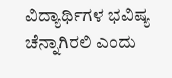ವಿದ್ಯಾರ್ಥಿಗಳ ಭವಿಷ್ಯ ಚೆನ್ನಾಗಿರಲಿ ಎಂದು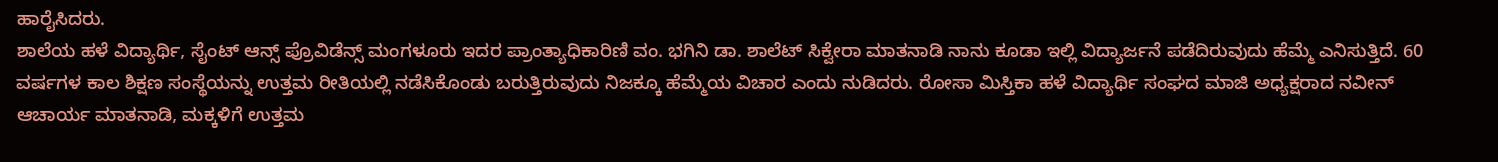ಹಾರೈಸಿದರು.
ಶಾಲೆಯ ಹಳೆ ವಿದ್ಯಾರ್ಥಿ, ಸೈಂಟ್ ಆನ್ಸ್ ಪ್ರೊವಿಡೆನ್ಸ್ ಮಂಗಳೂರು ಇದರ ಪ್ರಾಂತ್ಯಾಧಿಕಾರಿಣಿ ವಂ. ಭಗಿನಿ ಡಾ. ಶಾಲೆಟ್ ಸಿಕ್ವೇರಾ ಮಾತನಾಡಿ ನಾನು ಕೂಡಾ ಇಲ್ಲಿ ವಿದ್ಯಾರ್ಜನೆ ಪಡೆದಿರುವುದು ಹೆಮ್ಮೆ ಎನಿಸುತ್ತಿದೆ. 60 ವರ್ಷಗಳ ಕಾಲ ಶಿಕ್ಷಣ ಸಂಸ್ಥೆಯನ್ನು ಉತ್ತಮ ರೀತಿಯಲ್ಲಿ ನಡೆಸಿಕೊಂಡು ಬರುತ್ತಿರುವುದು ನಿಜಕ್ಕೂ ಹೆಮ್ಮೆಯ ವಿಚಾರ ಎಂದು ನುಡಿದರು. ರೋಸಾ ಮಿಸ್ತಿಕಾ ಹಳೆ ವಿದ್ಯಾರ್ಥಿ ಸಂಘದ ಮಾಜಿ ಅಧ್ಯಕ್ಷರಾದ ನವೀನ್ ಆಚಾರ್ಯ ಮಾತನಾಡಿ, ಮಕ್ಕಳಿಗೆ ಉತ್ತಮ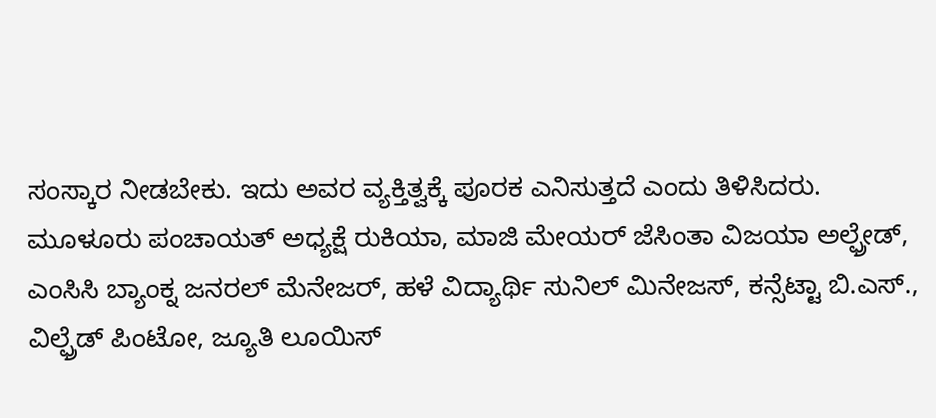ಸಂಸ್ಕಾರ ನೀಡಬೇಕು. ಇದು ಅವರ ವ್ಯಕ್ತಿತ್ವಕ್ಕೆ ಪೂರಕ ಎನಿಸುತ್ತದೆ ಎಂದು ತಿಳಿಸಿದರು.
ಮೂಳೂರು ಪಂಚಾಯತ್ ಅಧ್ಯಕ್ಷೆ ರುಕಿಯಾ, ಮಾಜಿ ಮೇಯರ್ ಜೆಸಿಂತಾ ವಿಜಯಾ ಅಲ್ಫ್ರೇಡ್, ಎಂಸಿಸಿ ಬ್ಯಾಂಕ್ನ ಜನರಲ್ ಮೆನೇಜರ್, ಹಳೆ ವಿದ್ಯಾರ್ಥಿ ಸುನಿಲ್ ಮಿನೇಜಸ್, ಕನ್ಸೆಟ್ಟಾ ಬಿ.ಎಸ್., ವಿಲ್ಫ್ರೆಡ್ ಪಿಂಟೋ, ಜ್ಯೂತಿ ಲೂಯಿಸ್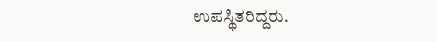ಉಪಸ್ಥಿತರಿದ್ದರು.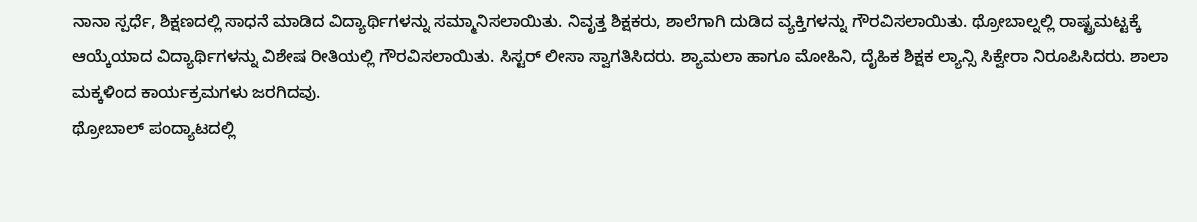ನಾನಾ ಸ್ಪರ್ಧೆ, ಶಿಕ್ಷಣದಲ್ಲಿ ಸಾಧನೆ ಮಾಡಿದ ವಿದ್ಯಾರ್ಥಿಗಳನ್ನು ಸಮ್ಮಾನಿಸಲಾಯಿತು. ನಿವೃತ್ತ ಶಿಕ್ಷಕರು, ಶಾಲೆಗಾಗಿ ದುಡಿದ ವ್ಯಕ್ತಿಗಳನ್ನು ಗೌರವಿಸಲಾಯಿತು. ಥ್ರೋಬಾಲ್ನಲ್ಲಿ ರಾಷ್ಟ್ರಮಟ್ಟಕ್ಕೆ ಆಯ್ಕೆಯಾದ ವಿದ್ಯಾರ್ಥಿಗಳನ್ನು ವಿಶೇಷ ರೀತಿಯಲ್ಲಿ ಗೌರವಿಸಲಾಯಿತು. ಸಿಸ್ಟರ್ ಲೀಸಾ ಸ್ವಾಗತಿಸಿದರು. ಶ್ಯಾಮಲಾ ಹಾಗೂ ಮೋಹಿನಿ, ದೈಹಿಕ ಶಿಕ್ಷಕ ಲ್ಯಾನ್ಸಿ ಸಿಕ್ವೇರಾ ನಿರೂಪಿಸಿದರು. ಶಾಲಾ ಮಕ್ಕಳಿಂದ ಕಾರ್ಯಕ್ರಮಗಳು ಜರಗಿದವು.
ಥ್ರೋಬಾಲ್ ಪಂದ್ಯಾಟದಲ್ಲಿ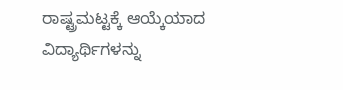ರಾಷ್ಟ್ರಮಟ್ಟಕ್ಕೆ ಆಯ್ಕೆಯಾದ ವಿದ್ಯಾರ್ಥಿಗಳನ್ನು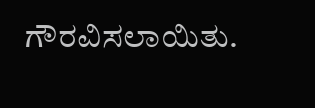ಗೌರವಿಸಲಾಯಿತು.